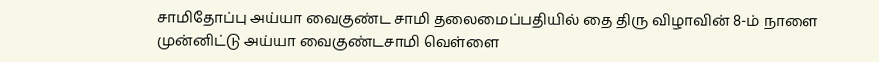சாமிதோப்பு அய்யா வைகுண்ட சாமி தலைமைப்பதியில் தை திரு விழாவின் 8-ம் நாளை முன்னிட்டு அய்யா வைகுண்டசாமி வெள்ளை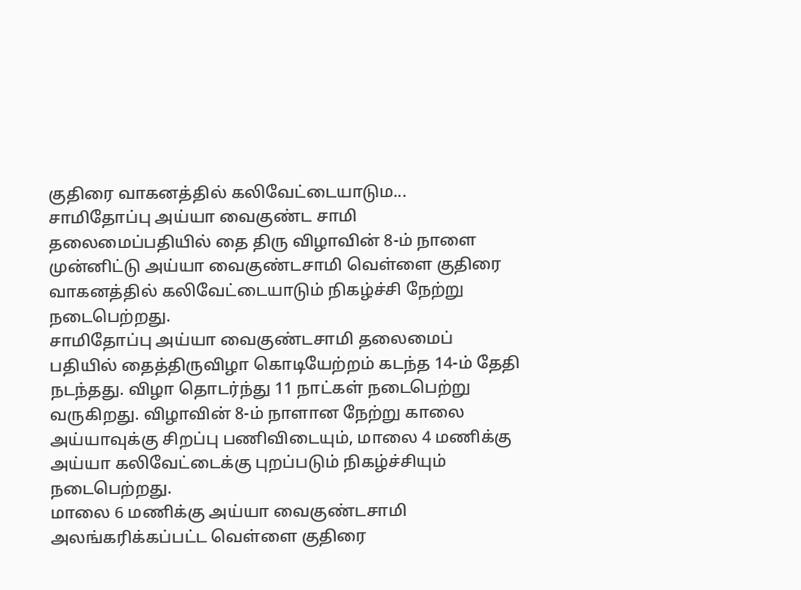குதிரை வாகனத்தில் கலிவேட்டையாடும...
சாமிதோப்பு அய்யா வைகுண்ட சாமி தலைமைப்பதியில் தை திரு விழாவின் 8-ம் நாளை முன்னிட்டு அய்யா வைகுண்டசாமி வெள்ளை குதிரை வாகனத்தில் கலிவேட்டையாடும் நிகழ்ச்சி நேற்று நடைபெற்றது.
சாமிதோப்பு அய்யா வைகுண்டசாமி தலைமைப் பதியில் தைத்திருவிழா கொடியேற்றம் கடந்த 14-ம் தேதி நடந்தது. விழா தொடர்ந்து 11 நாட்கள் நடைபெற்று வருகிறது. விழாவின் 8-ம் நாளான நேற்று காலை அய்யாவுக்கு சிறப்பு பணிவிடையும், மாலை 4 மணிக்கு அய்யா கலிவேட்டைக்கு புறப்படும் நிகழ்ச்சியும் நடைபெற்றது.
மாலை 6 மணிக்கு அய்யா வைகுண்டசாமி அலங்கரிக்கப்பட்ட வெள்ளை குதிரை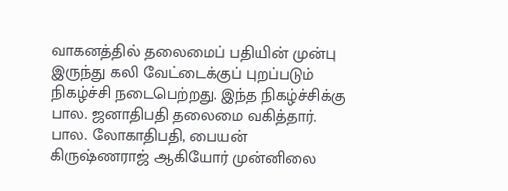வாகனத்தில் தலைமைப் பதியின் முன்பு இருந்து கலி வேட்டைக்குப் புறப்படும் நிகழ்ச்சி நடைபெற்றது. இந்த நிகழ்ச்சிக்கு பால. ஜனாதிபதி தலைமை வகித்தார். பால. லோகாதிபதி, பையன் கிருஷ்ணராஜ் ஆகியோர் முன்னிலை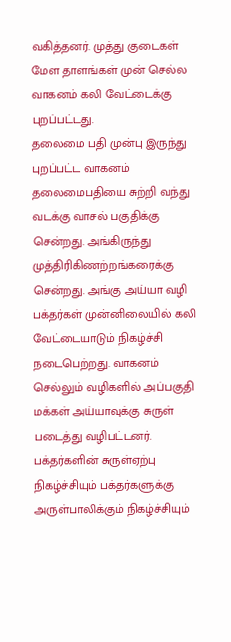வகித்தனர். முத்து குடைகள் மேள தாளங்கள் முன் செல்ல வாகனம் கலி வேட்டைக்கு புறப்பட்டது.
தலைமை பதி முன்பு இருந்து புறப்பட்ட வாகனம் தலைமைபதியை சுற்றி வந்து வடக்கு வாசல் பகுதிக்கு சென்றது. அங்கிருந்து முத்திரிகிணற்றங்கரைக்கு சென்றது. அங்கு அய்யா வழி பக்தர்கள் முன்னிலையில் கலி வேட்டையாடும் நிகழ்ச்சி நடைபெற்றது. வாகனம் செல்லும் வழிகளில் அப்பகுதி மக்கள் அய்யாவுக்கு சுருள் படைத்து வழிபட்டனர்.
பக்தர்களின் சுருள்ஏற்பு நிகழ்ச்சியும் பக்தர்களுக்கு அருள்பாலிக்கும் நிகழ்ச்சியும்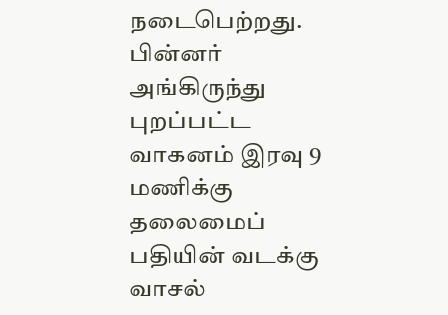நடைபெற்றது. பின்னர் அங்கிருந்து புறப்பட்ட வாகனம் இரவு 9 மணிக்கு தலைமைப் பதியின் வடக்கு வாசல்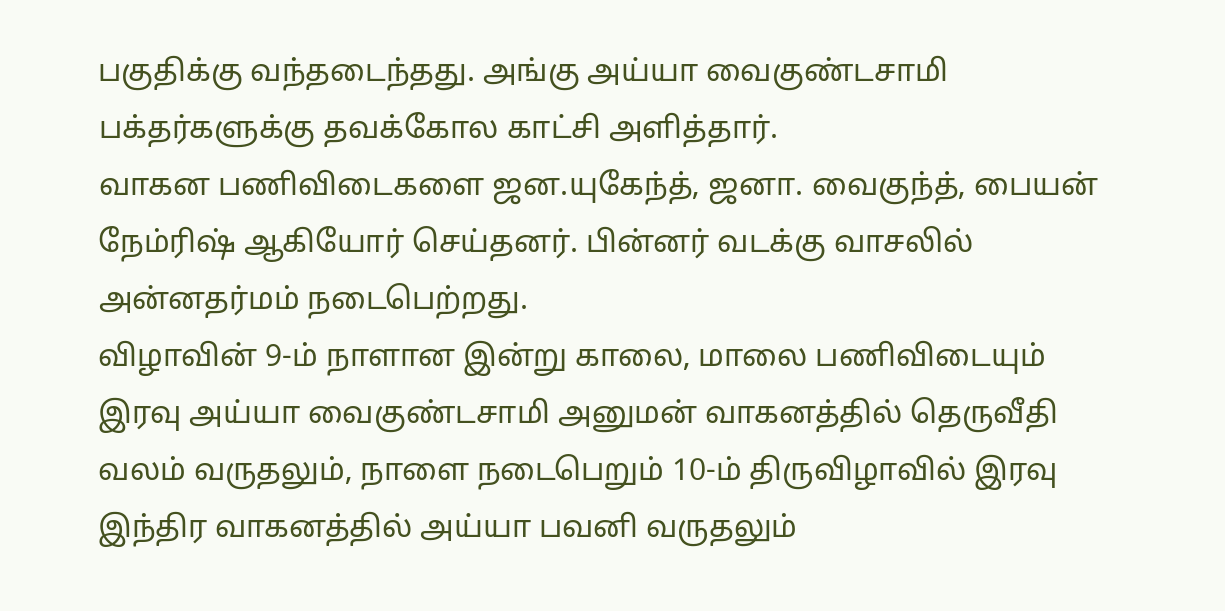பகுதிக்கு வந்தடைந்தது. அங்கு அய்யா வைகுண்டசாமி பக்தர்களுக்கு தவக்கோல காட்சி அளித்தார்.
வாகன பணிவிடைகளை ஜன.யுகேந்த், ஜனா. வைகுந்த், பையன் நேம்ரிஷ் ஆகியோர் செய்தனர். பின்னர் வடக்கு வாசலில் அன்னதர்மம் நடைபெற்றது.
விழாவின் 9-ம் நாளான இன்று காலை, மாலை பணிவிடையும் இரவு அய்யா வைகுண்டசாமி அனுமன் வாகனத்தில் தெருவீதி வலம் வருதலும், நாளை நடைபெறும் 10-ம் திருவிழாவில் இரவு இந்திர வாகனத்தில் அய்யா பவனி வருதலும்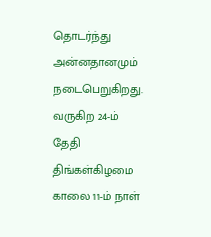தொடர்ந்து அன்னதானமும் நடைபெறுகிறது.
வருகிற 24-ம் தேதி திங்கள்கிழமை காலை 11-ம் நாள்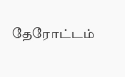தேரோட்டம்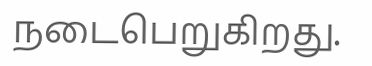நடைபெறுகிறது.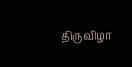திருவிழா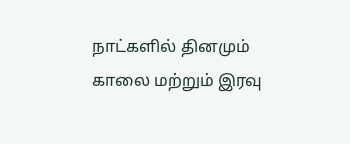நாட்களில் தினமும் காலை மற்றும் இரவு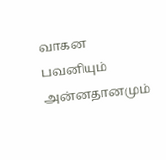வாகன பவனியும் அன்னதானமும்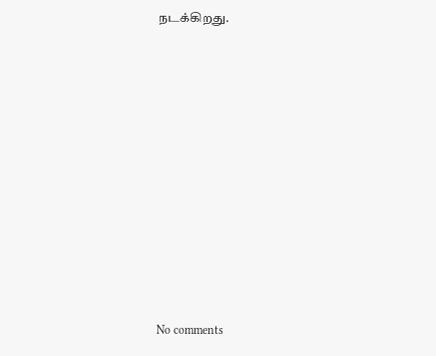நடக்கிறது.
















No comments